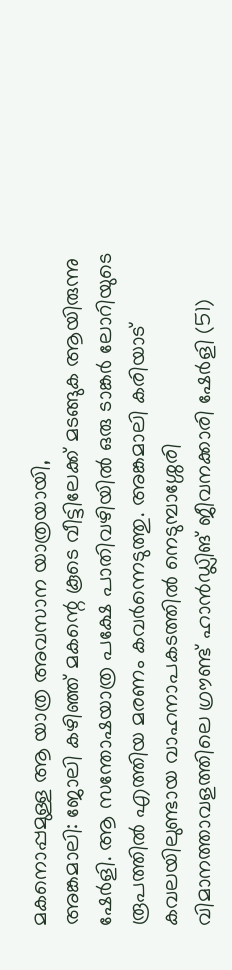മകനൊപ്പമുള്ള ആ യാത്ര അവസാന യാത്രയായി,
അങ്കമാലി: ജോലി കഴിഞ്ഞ് മകന്റെ കൂടെ വീട്ടിലേക്ക് മടങ്ങുക ആയിരുന്നു ഷേർളി. ആ സന്തോഷയാത്ര പക്ഷേ പാതിവഴിയിൽ ഒരു ടാങ്കർ ലോറിയുടെ രൂപത്തിൽ എത്തിയ മരണം കവർന്നെടുത്തു. അങ്കമാലി കരിയാട് കവലയിലുണ്ടായ വാഹനാപകടത്തിൽ നെടുമ്പാശ്ശേരി വിമാനത്താവളത്തിലെ ഗ്രൗണ്ട് ഹാൻഡ്ലിങ് ജീവനക്കാരി ഷേർളി (51)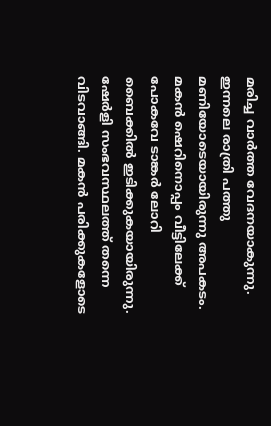മരിച്ച വാർത്ത വേദനയാകുന്നു.
ഇന്നലെ രാത്രി പത്തു മണിയോടെയായിരുന്നു അപകടം. മകൻ ഷെറിനൊപ്പം വീട്ടിലേക്ക് പോകവേ ടാങ്കർ ലോറി ബൈക്കിൽ ഇടിക്കുകയായിരുന്നു. ഷേർളി സംഭവസ്ഥലത്ത് തന്നെ വിടവാങ്ങി. മകൻ പരിക്കുകളോടെ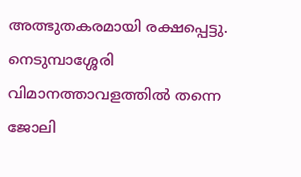അത്ഭുതകരമായി രക്ഷപ്പെട്ടു. നെടുമ്പാശ്ശേരി വിമാനത്താവളത്തിൽ തന്നെ ജോലി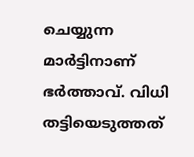ചെയ്യുന്ന മാർട്ടിനാണ് ഭർത്താവ്. വിധി തട്ടിയെടുത്തത്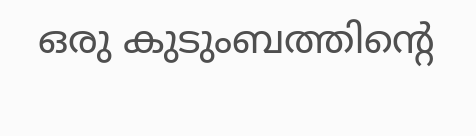ഒരു കുടുംബത്തിന്റെ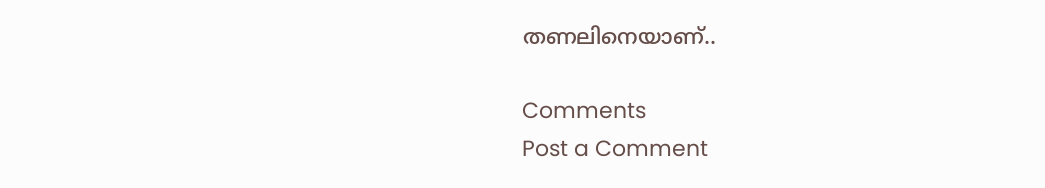തണലിനെയാണ്..

Comments
Post a Comment